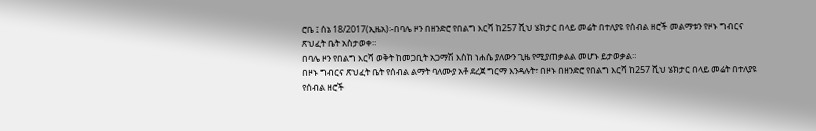ሮቤ ፤ ሰኔ 18/2017(ኢዜአ)፡-በባሌ ዞን በዘንድሮ የበልግ እርሻ ከ257 ሺህ ሄክታር በላይ መሬት በተለያዩ የሰብል ዘሮች መልማቱን የዞኑ ግብርና ጽህፈት ቤት አስታወቀ።
በባሌ ዞን የበልግ እርሻ ወቅት ከመጋቢት አጋማሽ እስከ ነሐሴ ያለውን ጊዜ የሚያጠቃልል መሆኑ ይታወቃል።
በዞኑ ግብርና ጽህፈት ቤት የሰብል ልማት ባለሙያ አቶ ደረጀ ግርማ እንዳሉት፣ በዞኑ በዘንድሮ የበልግ እርሻ ከ257 ሺህ ሄክታር በላይ መሬት በተለያዩ የሰብል ዘሮች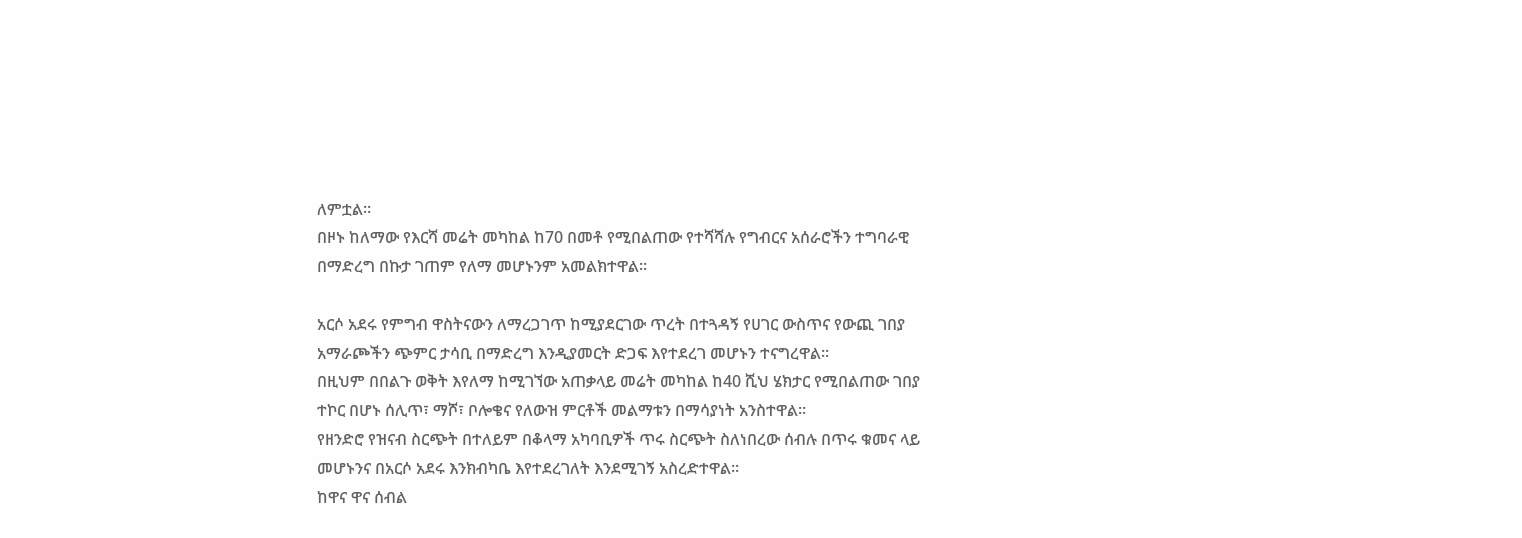ለምቷል።
በዞኑ ከለማው የእርሻ መሬት መካከል ከ70 በመቶ የሚበልጠው የተሻሻሉ የግብርና አሰራሮችን ተግባራዊ በማድረግ በኩታ ገጠም የለማ መሆኑንም አመልክተዋል።

አርሶ አደሩ የምግብ ዋስትናውን ለማረጋገጥ ከሚያደርገው ጥረት በተጓዳኝ የሀገር ውስጥና የውጪ ገበያ አማራጮችን ጭምር ታሳቢ በማድረግ እንዲያመርት ድጋፍ እየተደረገ መሆኑን ተናግረዋል።
በዚህም በበልጉ ወቅት እየለማ ከሚገኘው አጠቃላይ መሬት መካከል ከ40 ሺህ ሄክታር የሚበልጠው ገበያ ተኮር በሆኑ ሰሊጥ፣ ማሾ፣ ቦሎቄና የለውዝ ምርቶች መልማቱን በማሳያነት አንስተዋል።
የዘንድሮ የዝናብ ስርጭት በተለይም በቆላማ አካባቢዎች ጥሩ ስርጭት ስለነበረው ሰብሉ በጥሩ ቁመና ላይ መሆኑንና በአርሶ አደሩ እንክብካቤ እየተደረገለት እንደሚገኝ አስረድተዋል።
ከዋና ዋና ሰብል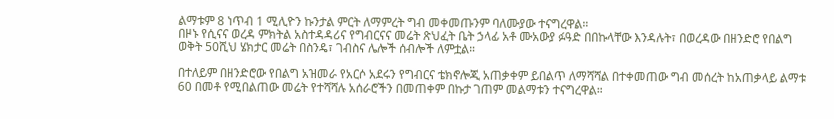ልማቱም 8 ነጥብ 1 ሚሊዮን ኩንታል ምርት ለማምረት ግብ መቀመጡንም ባለሙያው ተናግረዋል።
በዞኑ የሲናና ወረዳ ምክትል አስተዳዳሪና የግብርናና መሬት ጽህፈት ቤት ኃላፊ አቶ ሙአውያ ፉዓድ በበኩላቸው እንዳሉት፣ በወረዳው በዘንድሮ የበልግ ወቅት 50ሺህ ሄክታር መሬት በስንዴ፣ ገብስና ሌሎች ሰብሎች ለምቷል።

በተለይም በዘንድሮው የበልግ አዝመራ የአርሶ አደሩን የግብርና ቴክኖሎጂ አጠቃቀም ይበልጥ ለማሻሻል በተቀመጠው ግብ መሰረት ከአጠቃላይ ልማቱ 60 በመቶ የሚበልጠው መሬት የተሻሻሉ አሰራሮችን በመጠቀም በኩታ ገጠም መልማቱን ተናግረዋል።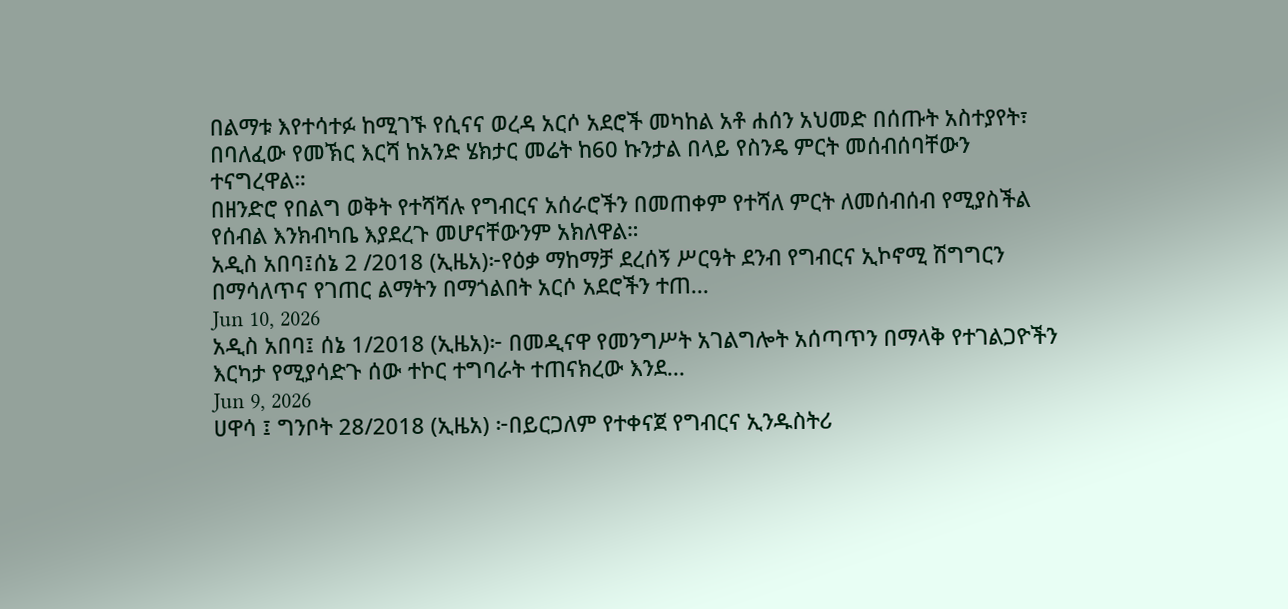በልማቱ እየተሳተፉ ከሚገኙ የሲናና ወረዳ አርሶ አደሮች መካከል አቶ ሐሰን አህመድ በሰጡት አስተያየት፣ በባለፈው የመኽር እርሻ ከአንድ ሄክታር መሬት ከ60 ኩንታል በላይ የስንዴ ምርት መሰብሰባቸውን ተናግረዋል።
በዘንድሮ የበልግ ወቅት የተሻሻሉ የግብርና አሰራሮችን በመጠቀም የተሻለ ምርት ለመሰብሰብ የሚያስችል የሰብል እንክብካቤ እያደረጉ መሆናቸውንም አክለዋል።
አዲስ አበባ፤ሰኔ 2 /2018 (ኢዜአ)፦የዕቃ ማከማቻ ደረሰኝ ሥርዓት ደንብ የግብርና ኢኮኖሚ ሽግግርን በማሳለጥና የገጠር ልማትን በማጎልበት አርሶ አደሮችን ተጠ...
Jun 10, 2026
አዲስ አበባ፤ ሰኔ 1/2018 (ኢዜአ)፦ በመዲናዋ የመንግሥት አገልግሎት አሰጣጥን በማላቅ የተገልጋዮችን እርካታ የሚያሳድጉ ሰው ተኮር ተግባራት ተጠናክረው እንደ...
Jun 9, 2026
ሀዋሳ ፤ ግንቦት 28/2018 (ኢዜአ) ፦በይርጋለም የተቀናጀ የግብርና ኢንዱስትሪ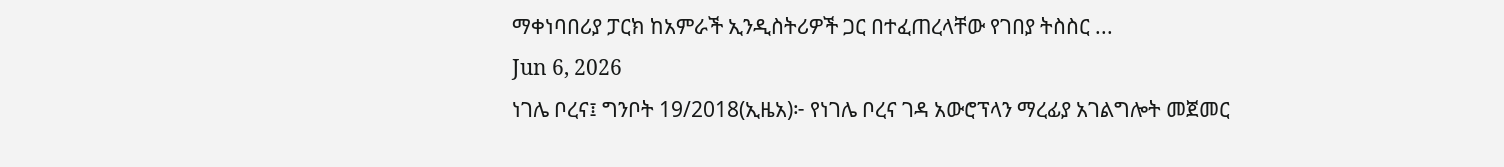ማቀነባበሪያ ፓርክ ከአምራች ኢንዲስትሪዎች ጋር በተፈጠረላቸው የገበያ ትስስር ...
Jun 6, 2026
ነገሌ ቦረና፤ ግንቦት 19/2018(ኢዜአ)፦ የነገሌ ቦረና ገዳ አውሮፕላን ማረፊያ አገልግሎት መጀመር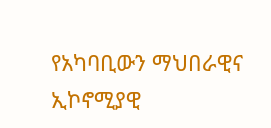የአካባቢውን ማህበራዊና ኢኮኖሚያዊ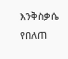እንቅስቃሴ የበለጠ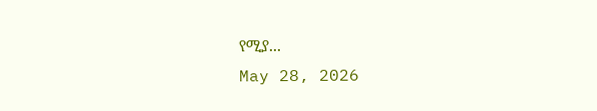የሚያ...
May 28, 2026